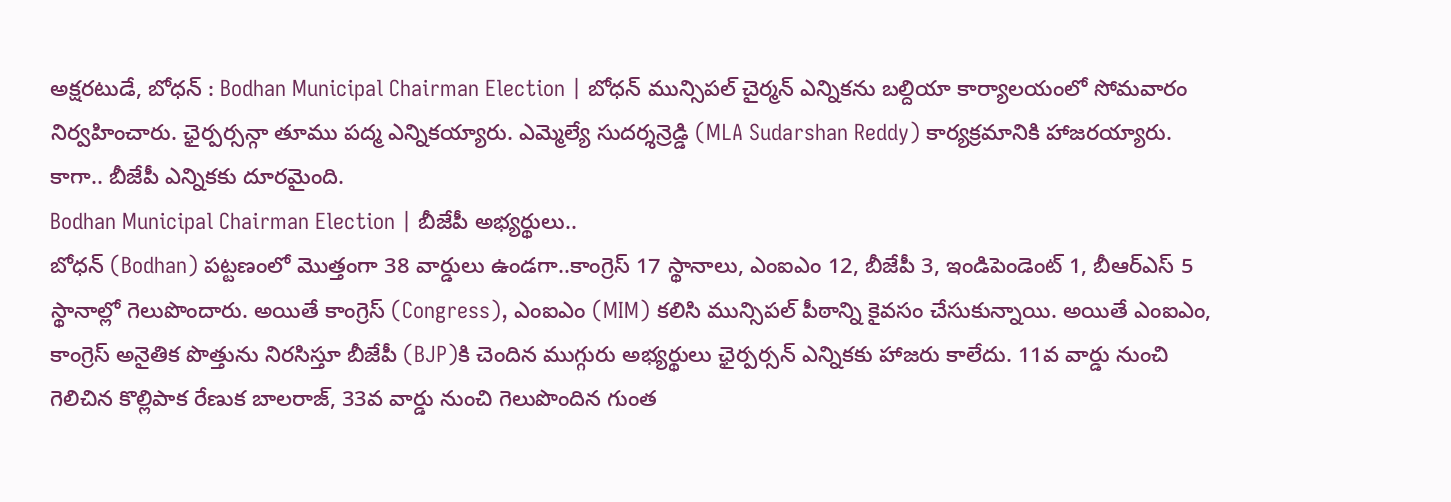అక్షరటుడే, బోధన్ : Bodhan Municipal Chairman Election | బోధన్ మున్సిపల్ చైర్మన్ ఎన్నికను బల్దియా కార్యాలయంలో సోమవారం నిర్వహించారు. ఛైర్పర్సన్గా తూము పద్మ ఎన్నికయ్యారు. ఎమ్మెల్యే సుదర్శన్రెడ్డి (MLA Sudarshan Reddy) కార్యక్రమానికి హాజరయ్యారు. కాగా.. బీజేపీ ఎన్నికకు దూరమైంది.
Bodhan Municipal Chairman Election | బీజేపీ అభ్యర్థులు..
బోధన్ (Bodhan) పట్టణంలో మొత్తంగా 38 వార్డులు ఉండగా..కాంగ్రెస్ 17 స్థానాలు, ఎంఐఎం 12, బీజేపీ 3, ఇండిపెండెంట్ 1, బీఆర్ఎస్ 5 స్థానాల్లో గెలుపొందారు. అయితే కాంగ్రెస్ (Congress), ఎంఐఎం (MIM) కలిసి మున్సిపల్ పీఠాన్ని కైవసం చేసుకున్నాయి. అయితే ఎంఐఎం, కాంగ్రెస్ అనైతిక పొత్తును నిరసిస్తూ బీజేపీ (BJP)కి చెందిన ముగ్గురు అభ్యర్థులు ఛైర్పర్సన్ ఎన్నికకు హాజరు కాలేదు. 11వ వార్డు నుంచి గెలిచిన కొల్లిపాక రేణుక బాలరాజ్, 33వ వార్డు నుంచి గెలుపొందిన గుంత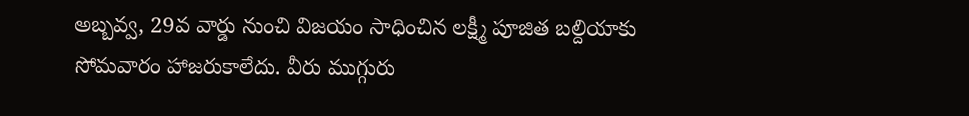అబ్బవ్వ, 29వ వార్డు నుంచి విజయం సాధించిన లక్ష్మీ పూజిత బల్దియాకు సోమవారం హాజరుకాలేదు. వీరు ముగ్గురు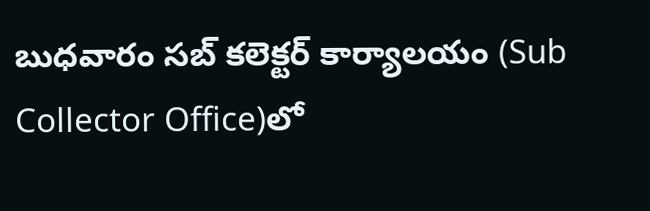బుధవారం సబ్ కలెక్టర్ కార్యాలయం (Sub Collector Office)లో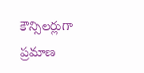కౌన్సిలర్లుగా ప్రమాణ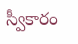స్వీకారం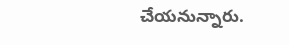చేయనున్నారు.